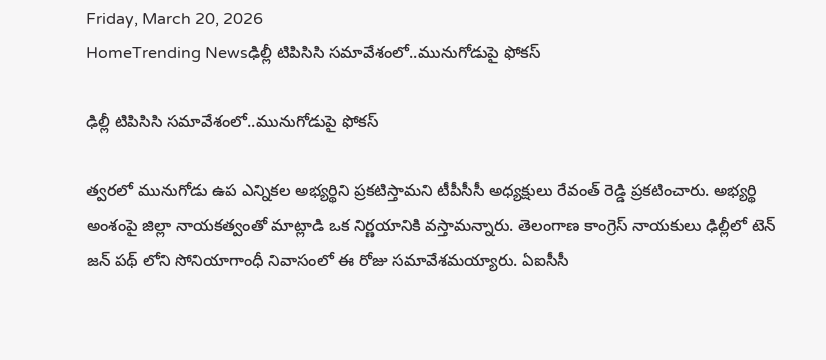Friday, March 20, 2026
HomeTrending Newsఢిల్లీ టిపిసిసి సమావేశంలో..మునుగోడుపై ఫోకస్

ఢిల్లీ టిపిసిసి సమావేశంలో..మునుగోడుపై ఫోకస్

త్వరలో మునుగోడు ఉప ఎన్నికల అభ్యర్థిని ప్రకటిస్తామని టీపీసీసీ అధ్యక్షులు రేవంత్ రెడ్డి ప్రకటించారు. అభ్యర్థి అంశంపై జిల్లా నాయకత్వంతో మాట్లాడి ఒక నిర్ణయానికి వస్తామన్నారు. తెలంగాణ కాంగ్రెస్ నాయకులు ఢిల్లీలో టెన్ జన్ పథ్ లోని సోనియాగాంధీ నివాసంలో ఈ రోజు సమావేశమయ్యారు. ఏఐసీసీ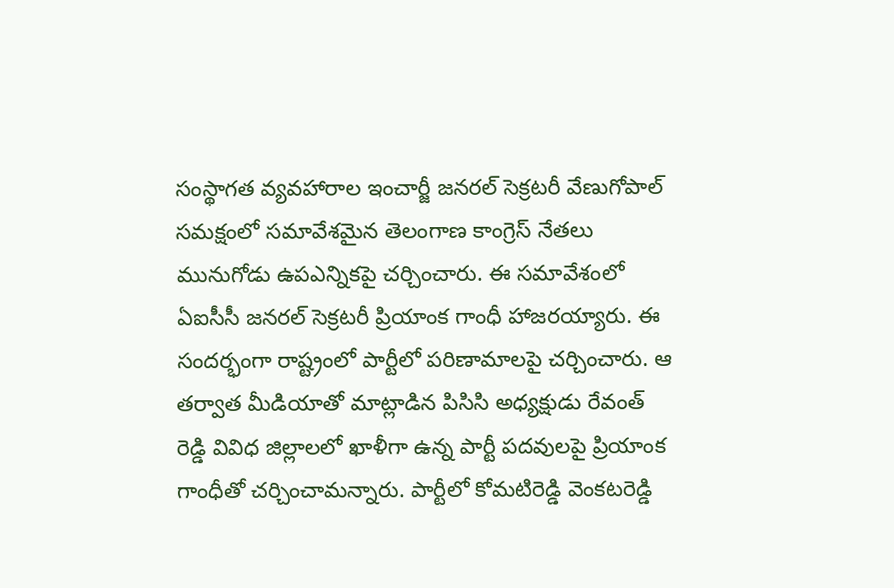సంస్థాగత వ్యవహారాల ఇంచార్జీ జనరల్ సెక్రటరీ వేణుగోపాల్ సమక్షంలో సమావేశమైన తెలంగాణ కాంగ్రెస్ నేతలు మునుగోడు ఉపఎన్నికపై చర్చించారు. ఈ సమావేశంలో ఏఐసీసీ జనరల్ సెక్రటరీ ప్రియాంక గాంధీ హాజరయ్యారు. ఈ సందర్భంగా రాష్ట్రంలో పార్టీలో పరిణామాలపై చర్చించారు. ఆ తర్వాత మీడియాతో మాట్లాడిన పిసిసి అధ్యక్షుడు రేవంత్ రెడ్డి వివిధ జిల్లాలలో ఖాళీగా ఉన్న పార్టీ పదవులపై ప్రియాంక గాంధీతో చర్చించామన్నారు. పార్టీలో కోమటిరెడ్డి వెంకటరెడ్డి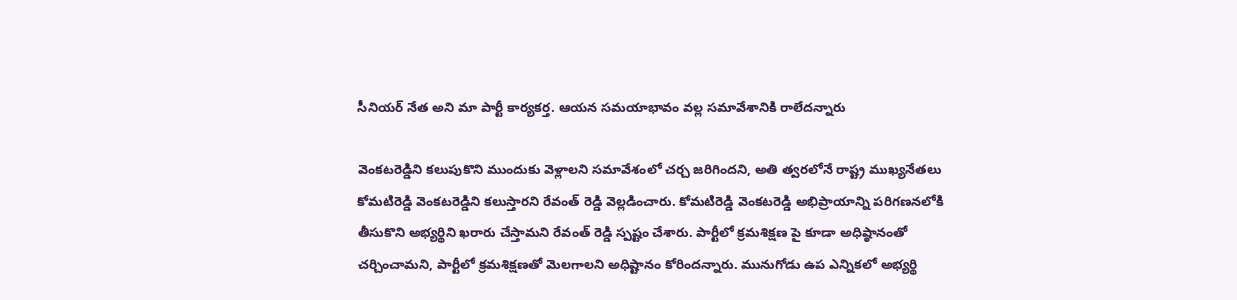సీనియర్ నేత అని మా పార్టీ కార్యకర్త. ఆయన సమయాభావం వల్ల సమావేశానికి రాలేదన్నారు

వెంకటరెడ్డిని కలుపుకొని ముందుకు వెళ్లాలని సమావేశంలో చర్చ జరిగిందని, అతి త్వరలోనే రాష్ట్ర ముఖ్యనేతలు కోమటిరెడ్డి వెంకటరెడ్డిని కలుస్తారని రేవంత్ రెడ్డి వెల్లడించారు. కోమటిరెడ్డి వెంకటరెడ్డి అభిప్రాయాన్ని పరిగణనలోకి తీసుకొని అభ్యర్థిని ఖరారు చేస్తామని రేవంత్ రెడ్డి స్పష్టం చేశారు. పార్టీలో క్రమశిక్షణ పై కూడా అధిష్ఠానంతో చర్చించామని, పార్టీలో క్రమశిక్షణతో మెలగాలని అధిష్టానం కోరిందన్నారు. మునుగోడు ఉప ఎన్నికలో అభ్యర్థి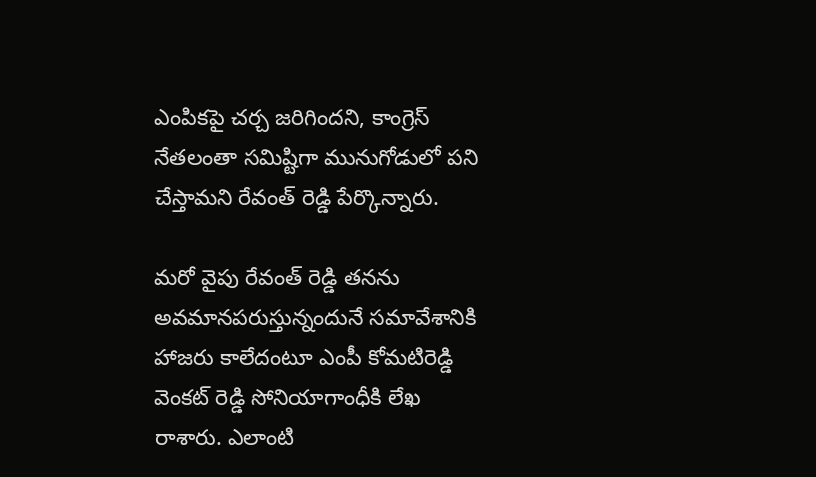ఎంపికపై చర్చ జరిగిందని, కాంగ్రెస్ నేతలంతా సమిష్టిగా మునుగోడులో పని చేస్తామని రేవంత్ రెడ్డి పేర్కొన్నారు.

మరో వైపు రేవంత్ రెడ్డి తనను అవమానపరుస్తున్నందునే సమావేశానికి హాజరు కాలేదంటూ ఎంపీ కోమటిరెడ్డి వెంకట్ రెడ్డి సోనియాగాంధీకి లేఖ రాశారు. ఎలాంటి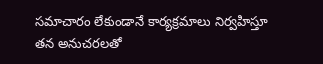సమాచారం లేకుండానే కార్యక్రమాలు నిర్వహిస్తూ తన అనుచరలతో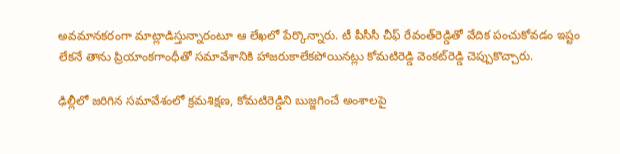అవమానకరంగా మాట్లాడిస్తున్నారంటూ ఆ లేఖలో పేర్కొన్నారు. టీ పీసీసీ చీఫ్ రేవంత్‌రెడ్డితో వేదిక పంచుకోవడం ఇష్టం లేకనే తాను ప్రియాంకగాంధీతో సమావేశానికి హాజరుకాలేకపోయినట్లు కోమటిరెడ్డి వెంకట్‌రెడ్డి చెప్పుకొచ్చారు.

ఢిల్లీలో జరిగిన సమావేశంలో క్రమశిక్షణ, కోమటిరెడ్డిని బుజ్జగించే అంశాలపై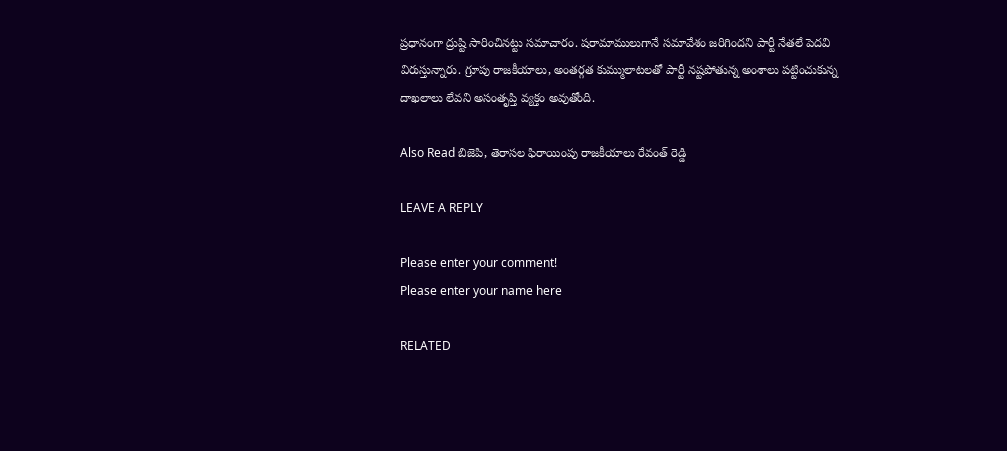ప్రధానంగా ద్రుష్టి సారించినట్టు సమాచారం. షరామాములుగానే సమావేశం జరిగిందని పార్టీ నేతలే పెదవి విరుస్తున్నారు. గ్రూపు రాజకీయాలు, అంతర్గత కుమ్ములాటలతో పార్టీ నష్టపోతున్న అంశాలు పట్టించుకున్న దాఖలాలు లేవని అసంతృప్తి వ్యక్తం అవుతోంది.

Also Read బిజెపి, తెరాసల ఫిరాయింపు రాజకీయాలు రేవంత్ రెడ్డి

LEAVE A REPLY

Please enter your comment!
Please enter your name here

RELATED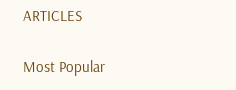ARTICLES

Most Popular